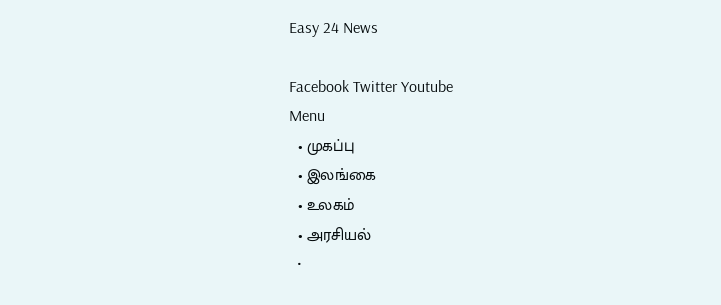Easy 24 News

Facebook Twitter Youtube
Menu
  • முகப்பு
  • இலங்கை
  • உலகம்
  • அரசியல்
  •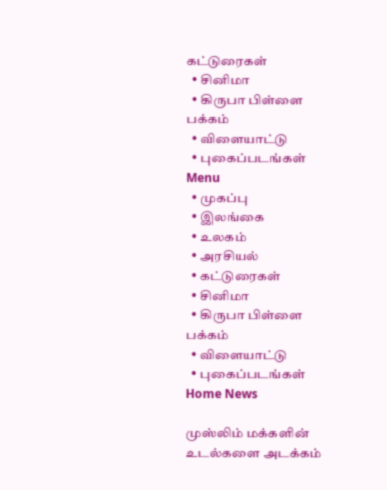கட்டுரைகள்
  • சினிமா
  • கிருபா பிள்ளை பக்கம்
  • விளையாட்டு
  • புகைப்படங்கள்
Menu
  • முகப்பு
  • இலங்கை
  • உலகம்
  • அரசியல்
  • கட்டுரைகள்
  • சினிமா
  • கிருபா பிள்ளை பக்கம்
  • விளையாட்டு
  • புகைப்படங்கள்
Home News

முஸ்லிம் மக்களின் உடல்களை அடக்கம்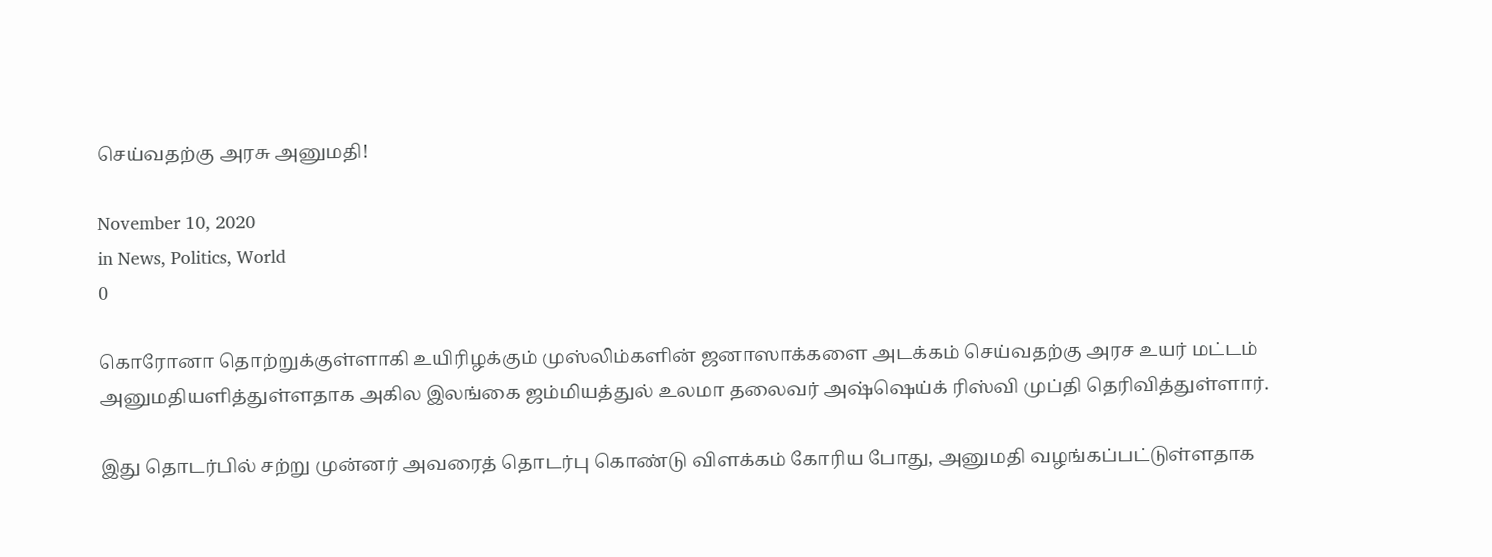செய்வதற்கு அரசு அனுமதி!

November 10, 2020
in News, Politics, World
0

கொரோனா தொற்றுக்குள்ளாகி உயிரிழக்கும் முஸ்லிம்களின் ஜனாஸாக்களை அடக்கம் செய்வதற்கு அரச உயர் மட்டம் அனுமதியளித்துள்ளதாக அகில இலங்கை ஜம்மியத்துல் உலமா தலைவர் அஷ்ஷெய்க் ரிஸ்வி முப்தி தெரிவித்துள்ளார்.

இது தொடர்பில் சற்று முன்னர் அவரைத் தொடர்பு கொண்டு விளக்கம் கோரிய போது, அனுமதி வழங்கப்பட்டுள்ளதாக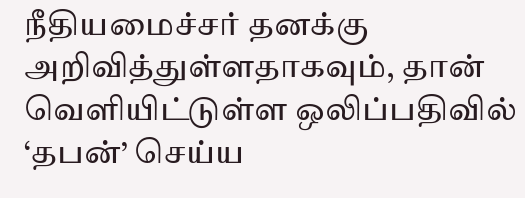நீதியமைச்சர் தனக்கு அறிவித்துள்ளதாகவும், தான் வெளியிட்டுள்ள ஒலிப்பதிவில் ‘தபன்’ செய்ய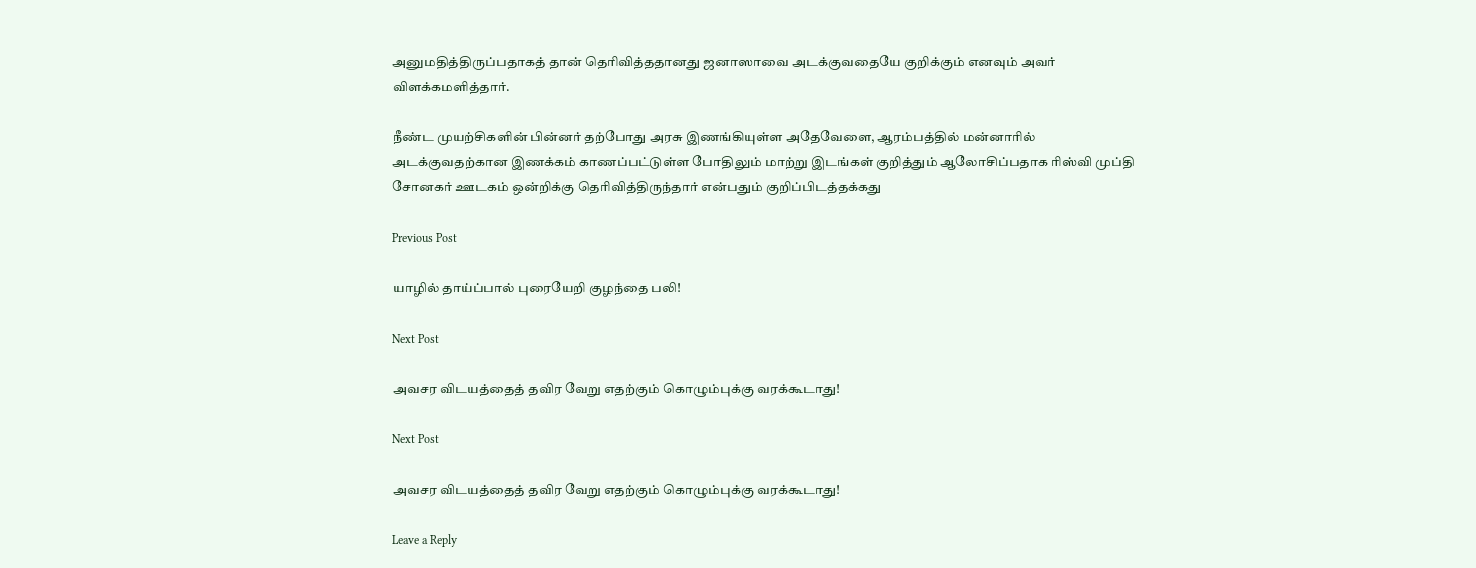அனுமதித்திருப்பதாகத் தான் தெரிவித்ததானது ஜனாஸாவை அடக்குவதையே குறிக்கும் எனவும் அவர் விளக்கமளித்தார்.

நீண்ட முயற்சிகளின் பின்னர் தற்போது அரசு இணங்கியுள்ள அதேவேளை, ஆரம்பத்தில் மன்னாரில் அடக்குவதற்கான இணக்கம் காணப்பட்டுள்ள போதிலும் மாற்று இடங்கள் குறித்தும் ஆலோசிப்பதாக ரிஸ்வி முப்தி சோனகர் ஊடகம் ஒன்றிக்கு தெரிவித்திருந்தார் என்பதும் குறிப்பிடத்தக்கது

Previous Post

யாழில் தாய்ப்பால் புரையேறி குழந்தை பலி!

Next Post

அவசர விடயத்தைத் தவிர வேறு எதற்கும் கொழும்புக்கு வரக்கூடாது!

Next Post

அவசர விடயத்தைத் தவிர வேறு எதற்கும் கொழும்புக்கு வரக்கூடாது!

Leave a Reply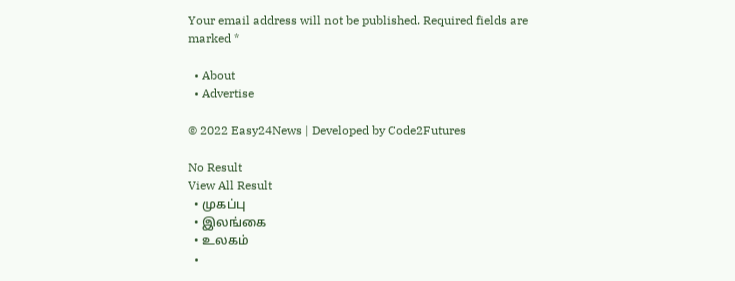Your email address will not be published. Required fields are marked *

  • About
  • Advertise

© 2022 Easy24News | Developed by Code2Futures

No Result
View All Result
  • முகப்பு
  • இலங்கை
  • உலகம்
  •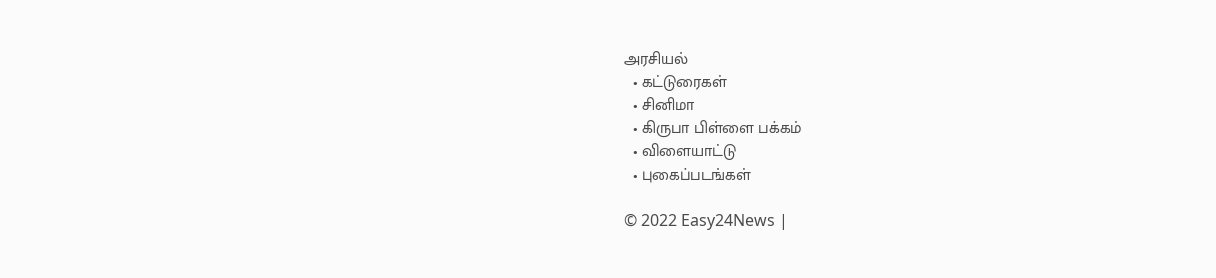அரசியல்
  • கட்டுரைகள்
  • சினிமா
  • கிருபா பிள்ளை பக்கம்
  • விளையாட்டு
  • புகைப்படங்கள்

© 2022 Easy24News |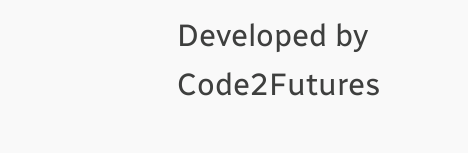Developed by Code2Futures